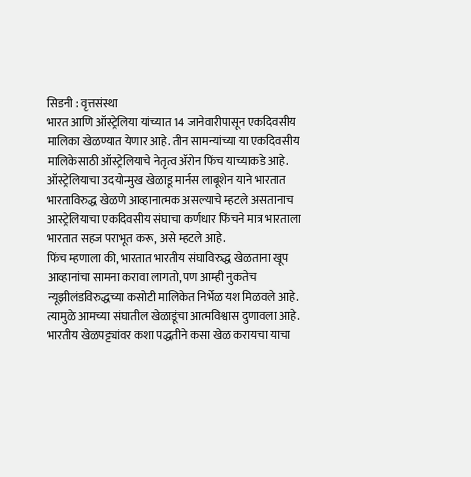सिडनी : वृत्तसंस्था
भारत आणि ऑस्ट्रेलिया यांच्यात 14 जानेवारीपासून एकदिवसीय मालिका खेळण्यात येणार आहे. तीन सामन्यांच्या या एकदिवसीय मालिकेसाठी ऑस्ट्रेलियाचे नेतृत्व ॲरोन फिंच याच्याकडे आहे. ऑस्ट्रेलियाचा उदयोन्मुख खेळाडू मार्नस लाबूशेन याने भारतात भारताविरुद्ध खेळणे आव्हानात्मक असल्याचे म्हटले असतानाच आस्ट्रेलियाचा एकदिवसीय संघाचा कर्णधार फिंचने मात्र भारताला भारतात सहज पराभूत करू, असे म्हटले आहे.
फिंच म्हणाला की, भारतात भारतीय संघाविरुद्ध खेळताना खूप आव्हानांचा सामना करावा लागतो, पण आम्ही नुकतेच न्यूझीलंडविरुद्धच्या कसोटी मालिकेत निर्भेळ यश मिळवले आहे. त्यामुळे आमच्या संघातील खेळाडूंचा आत्मविश्वास दुणावला आहे. भारतीय खेळपट्ट्यांवर कशा पद्धतीने कसा खेळ करायचा याचा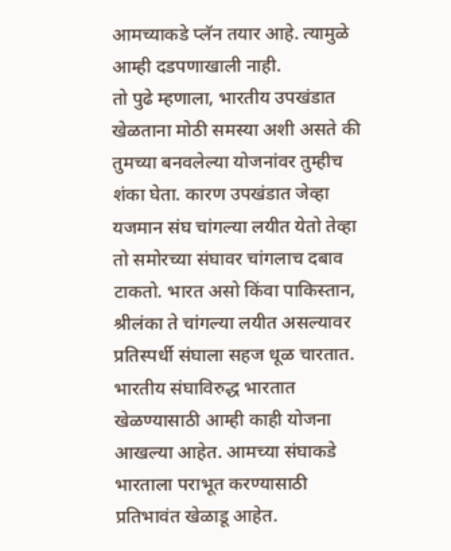आमच्याकडे प्लॅन तयार आहे. त्यामुळे आम्ही दडपणाखाली नाही.
तो पुढे म्हणाला, भारतीय उपखंडात खेळताना मोठी समस्या अशी असते की तुमच्या बनवलेल्या योजनांवर तुम्हीच शंका घेता. कारण उपखंडात जेव्हा यजमान संघ चांगल्या लयीत येतो तेव्हा तो समोरच्या संघावर चांगलाच दबाव टाकतो. भारत असो किंवा पाकिस्तान, श्रीलंका ते चांगल्या लयीत असल्यावर प्रतिस्पर्धी संघाला सहज धूळ चारतात.
भारतीय संघाविरुद्ध भारतात खेळण्यासाठी आम्ही काही योजना आखल्या आहेत. आमच्या संघाकडे भारताला पराभूत करण्यासाठी प्रतिभावंत खेळाडू आहेत.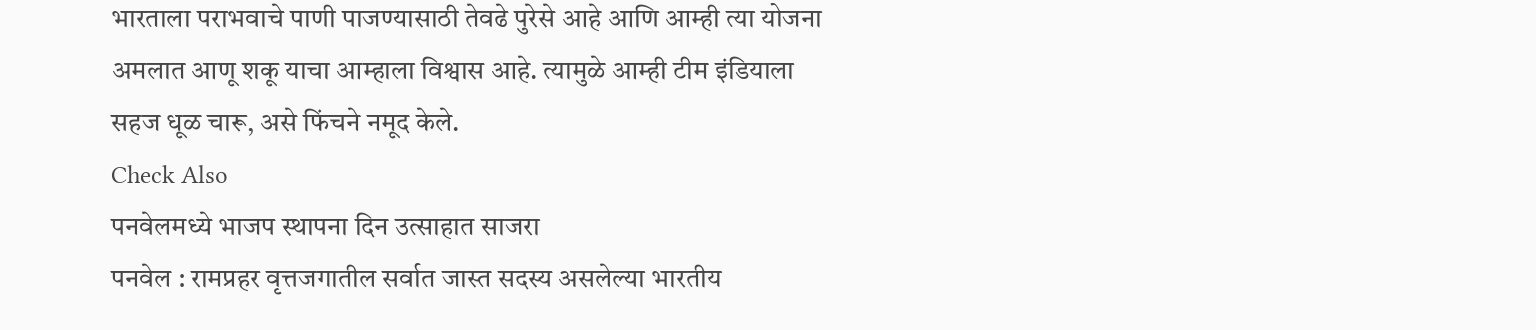भारताला पराभवाचे पाणी पाजण्यासाठी तेवढे पुरेसे आहे आणि आम्ही त्या योजना अमलात आणू शकू याचा आम्हाला विश्वास आहे. त्यामुळे आम्ही टीम इंडियाला सहज धूळ चारू, असे फिंचने नमूद केले.
Check Also
पनवेलमध्ये भाजप स्थापना दिन उत्साहात साजरा
पनवेल : रामप्रहर वृत्तजगातील सर्वात जास्त सदस्य असलेल्या भारतीय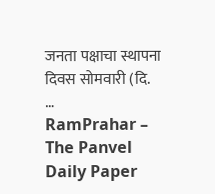जनता पक्षाचा स्थापना दिवस सोमवारी (दि. …
RamPrahar – The Panvel Daily Paper